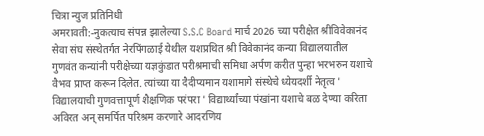चित्रा न्युज प्रतिनिधी
अमरावती:-नुकत्याच संपन्न झालेल्या S.S.C Board मार्च 2026 च्या परीक्षेत श्रीविवेकानंद सेवा संघ संस्थेतर्गत नेरपिंगळाई येथील यशप्रथित श्री विवेकानंद कन्या विद्यालयातील गुणवंत कन्यांनी परीक्षेच्या यज्ञकुंडात परीश्रमाची समिधा अर्पण करीत पुन्हा भरभरुन यशाचे वैभव प्राप्त करून दिलेत. त्यांच्या या दैदीप्यमान यशामागे संस्थेचे ध्येयदर्शी नेतृत्व ' विद्यालयाची गुणवत्तापूर्ण शैक्षणिक परंपरा ' विद्यार्थ्यांच्या पंखांना यशाचे बळ देण्या करिता अविरत अन् समर्पित परिश्रम करणारे आदरणिय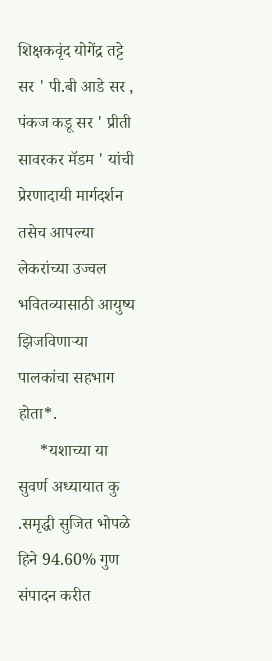शिक्षकवृंद योगेंद्र तट्टे सर ' पी.बी आडे सर , पंकज कडू सर ' प्रीती सावरकर मॅडम ' यांची प्रेरणादायी मार्गदर्शन तसेच आपल्या लेकरांच्या उज्वल भवितव्यासाठी आयुष्य झिजविणाऱ्या पालकांचा सहभाग होता*.
     *यशाच्या या सुवर्ण अध्यायात कु .समृद्धी सुजित भोपळे हिने 94.60% गुण संपादन करीत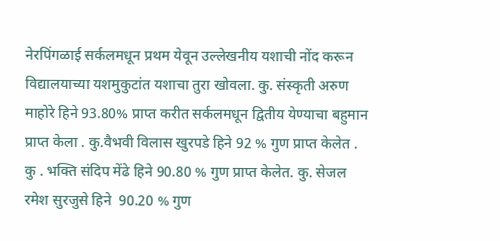नेरपिंगळाई सर्कलमधून प्रथम येवून उल्लेखनीय यशाची नोंद करून विद्यालयाच्या यशमुकुटांत यशाचा तुरा खोवला. कु. संस्कृती अरुण माहोरे हिने 93.80% प्राप्त करीत सर्कलमधून द्वितीय येण्याचा बहुमान प्राप्त केला . कु.वैभवी विलास खुरपडे हिने 92 % गुण प्राप्त केलेत . कु . भक्ति संदिप मेंढे हिने 90.80 % गुण प्राप्त केलेत. कु. सेजल रमेश सुरजुसे हिने  90.20 % गुण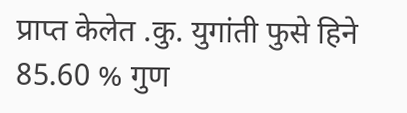प्राप्त केलेत .कु. युगांती फुसे हिने 85.60 % गुण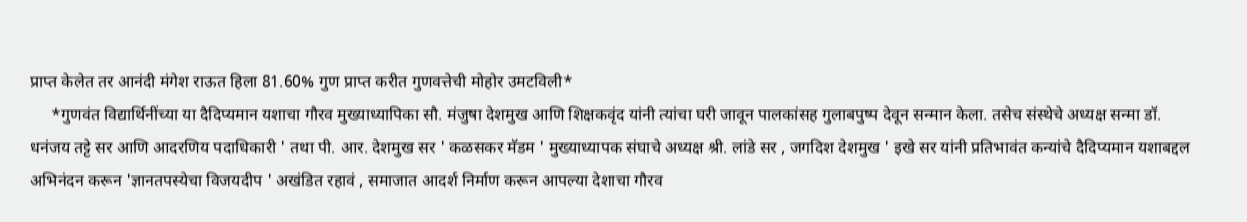प्राप्त केलेत तर आनंदी मंगेश राऊत हिला 81.60% गुण प्राप्त करीत गुणवत्तेची मोहोर उमटविली*
     *गुणवंत विद्यार्थिनींच्या या दैदिप्यमान यशाचा गौरव मुख्याध्यापिका सौ. मंजुषा देशमुख आणि शिक्षकवृंद यांनी त्यांचा घरी जावून पालकांसह गुलाबपुष्प देवून सन्मान केला. तसेच संस्थेचे अध्यक्ष सन्मा डॉ. धनंजय तट्टे सर आणि आदरणिय पदाधिकारी ' तथा पी. आर. देशमुख सर ' कळसकर मॅडम ' मुख्याध्यापक संघाचे अध्यक्ष श्री. लांडे सर , जगदिश देशमुख ' इखे सर यांनी प्रतिभावंत कन्यांचे दैदिप्यमान यशाबद्दल अभिनंदन करून 'ज्ञानतपस्येचा विजयदीप ' अखंडित रहावं , समाजात आदर्श निर्माण करून आपल्या देशाचा गौरव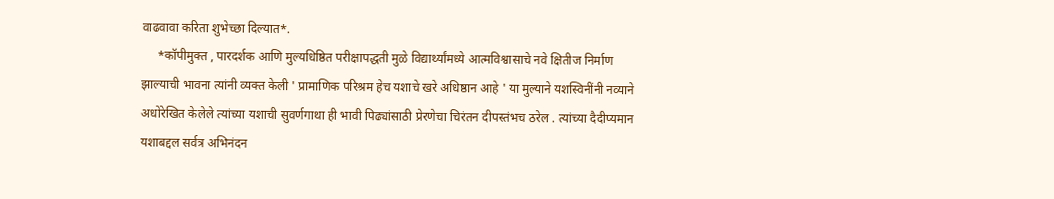वाढवावा करिता शुभेच्छा दिल्यात*.
     *कॉपीमुक्त , पारदर्शक आणि मुल्यधिष्ठित परीक्षापद्धती मुळे विद्यार्थ्यांमध्ये आत्मविश्वासाचे नवे क्षितीज निर्माण झाल्याची भावना त्यांनी व्यक्त केली ' प्रामाणिक परिश्रम हेच यशाचे खरे अधिष्ठान आहे ' या मुल्याने यशस्विनींनी नव्याने अधोरेखित केलेले त्यांच्या यशाची सुवर्णगाथा ही भावी पिढ्यांसाठी प्रेरणेचा चिरंतन दीपस्तंभच ठरेल . त्यांच्या दैदीप्यमान यशाबद्दल सर्वत्र अभिनंदन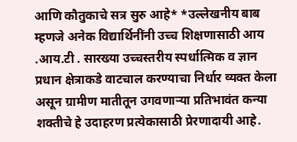आणि कौतुकाचे सत्र सुरु आहे* *उल्लेखनीय बाब म्हणजे अनेक विद्यार्थिनींनी उच्च शिक्षणासाठी आय .आय.टी . सारख्या उच्चस्तरीय स्पर्धात्मिक व ज्ञान प्रधान क्षेत्राकडे वाटचाल करण्याचा निर्धार व्यक्त केला असून ग्रामीण मातीतून उगवणाऱ्या प्रतिभावंत कन्या शक्तीचे हे उदाहरण प्रत्येकासाठी प्रेरणादायी आहे.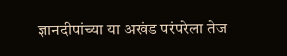ज्ञानदीपांच्या या अखंड परंपरेला तेज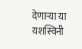देणाऱ्या या यशस्विनी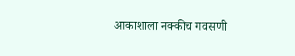आकाशाला नक्कीच गवसणी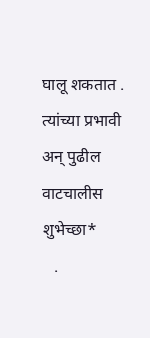घालू शकतात . त्यांच्या प्रभावी अन् पुढील वाटचालीस शुभेच्छा*
   .